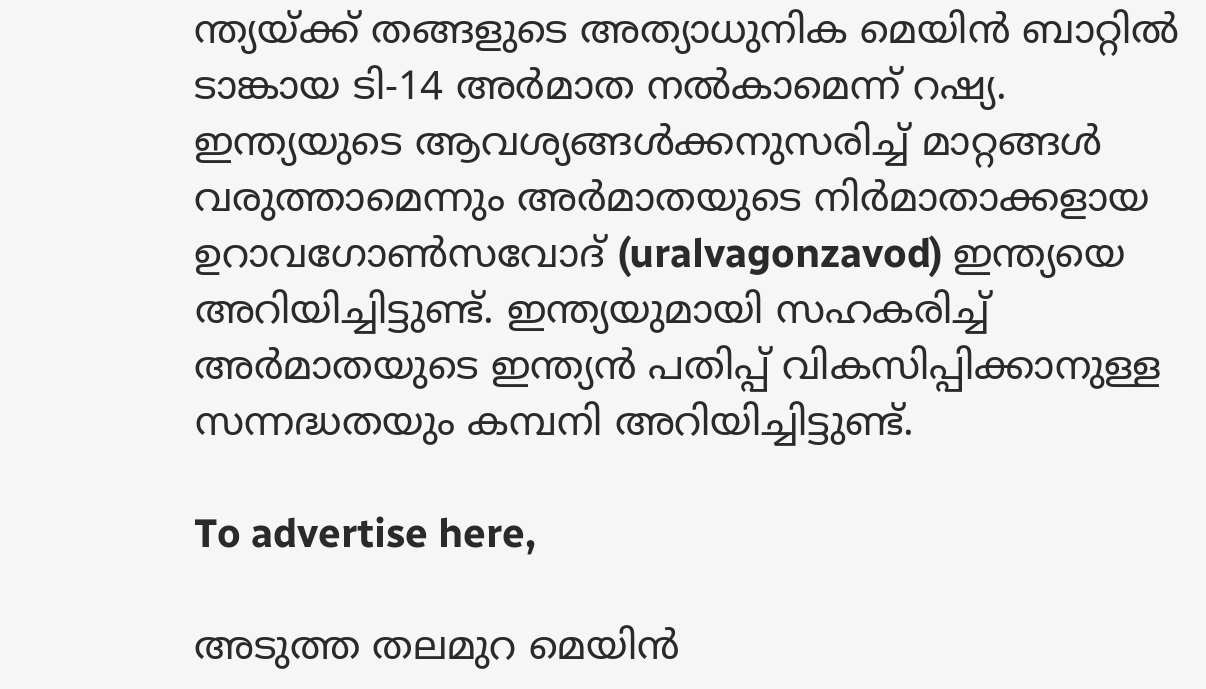ന്ത്യയ്ക്ക് തങ്ങളുടെ അത്യാധുനിക മെയിൻ ബാറ്റിൽ ടാങ്കായ ടി-14 അർമാത നൽകാമെന്ന് റഷ്യ. ഇന്ത്യയുടെ ആവശ്യങ്ങൾക്കനുസരിച്ച് മാറ്റങ്ങൾ വരുത്താമെന്നും അർമാതയുടെ നിർമാതാക്കളായ ഉറാവഗോൺസവോദ് (uralvagonzavod) ഇന്ത്യയെ അറിയിച്ചിട്ടുണ്ട്. ഇന്ത്യയുമായി സഹകരിച്ച് അർമാതയുടെ ഇന്ത്യൻ പതിപ്പ് വികസിപ്പിക്കാനുള്ള സന്നദ്ധതയും കമ്പനി അറിയിച്ചിട്ടുണ്ട്.

To advertise here,

അടുത്ത തലമുറ മെയിൻ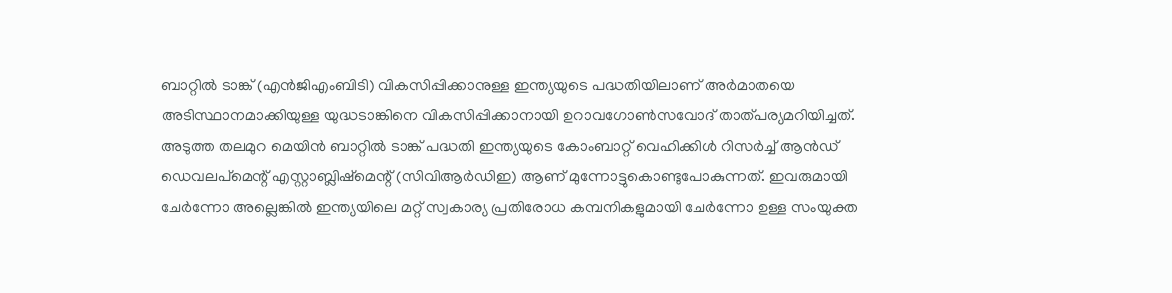ബാറ്റിൽ ടാങ്ക് (എൻജിഎംബിടി) വികസിപ്പിക്കാനുള്ള ഇന്ത്യയുടെ പദ്ധതിയിലാണ് അർമാതയെ അടിസ്ഥാനമാക്കിയുള്ള യുദ്ധടാങ്കിനെ വികസിപ്പിക്കാനായി ഉറാവഗോൺസവോദ് താത്പര്യമറിയിച്ചത്. അടുത്ത തലമുറ മെയിൻ ബാറ്റിൽ ടാങ്ക് പദ്ധതി ഇന്ത്യയുടെ കോംബാറ്റ് വെഹിക്കിൾ റിസർച്ച് ആൻഡ് ഡെവലപ്‌മെന്റ് എസ്റ്റാബ്ലിഷ്‌മെന്റ് (സിവിആർഡിഇ) ആണ് മുന്നോട്ടുകൊണ്ടുപോകുന്നത്. ഇവരുമായി ചേർന്നോ അല്ലെങ്കിൽ ഇന്ത്യയിലെ മറ്റ് സ്വകാര്യ പ്രതിരോധ കമ്പനികളുമായി ചേർന്നോ ഉള്ള സംയുക്ത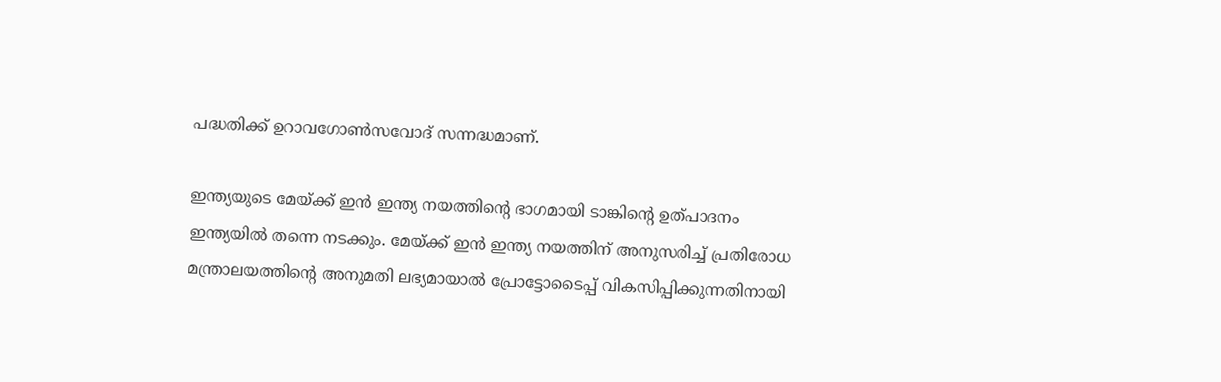പദ്ധതിക്ക് ഉറാവഗോൺസവോദ് സന്നദ്ധമാണ്.

ഇന്ത്യയുടെ മേയ്ക്ക് ഇൻ ഇന്ത്യ നയത്തിന്റെ ഭാഗമായി ടാങ്കിന്റെ ഉത്പാദനം ഇന്ത്യയിൽ തന്നെ നടക്കും. മേയ്ക്ക് ഇൻ ഇന്ത്യ നയത്തിന് അനുസരിച്ച് പ്രതിരോധ മന്ത്രാലയത്തിന്റെ അനുമതി ലഭ്യമായാൽ പ്രോട്ടോടൈപ്പ് വികസിപ്പിക്കുന്നതിനായി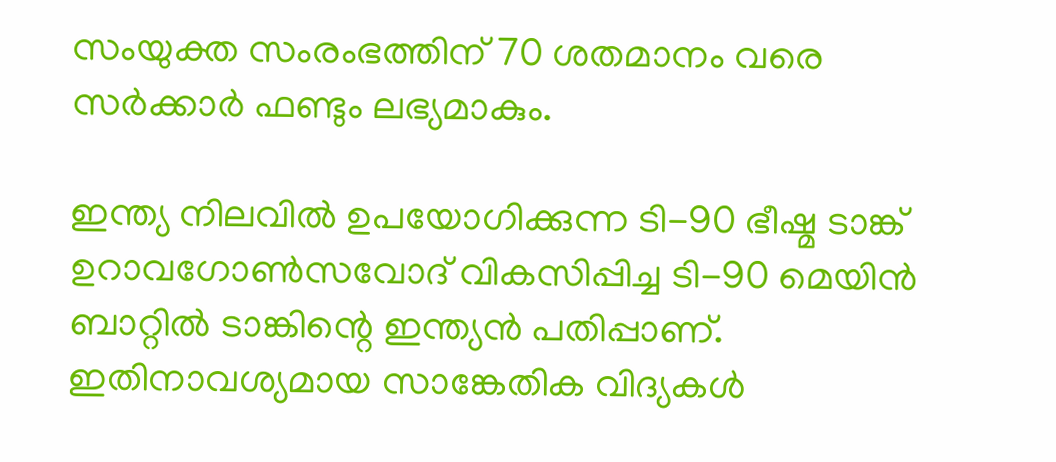സംയുക്ത സംരംഭത്തിന് 70 ശതമാനം വരെ സർക്കാർ ഫണ്ടും ലഭ്യമാകും.

ഇന്ത്യ നിലവിൽ ഉപയോഗിക്കുന്ന ടി-90 ഭീഷ്മ ടാങ്ക് ഉറാവഗോൺസവോദ് വികസിപ്പിച്ച ടി-90 മെയിൻ ബാറ്റിൽ ടാങ്കിന്റെ ഇന്ത്യൻ പതിപ്പാണ്. ഇതിനാവശ്യമായ സാങ്കേതിക വിദ്യകൾ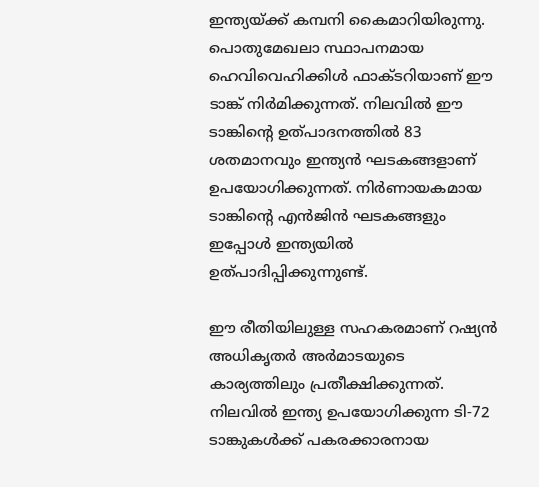ഇന്ത്യയ്ക്ക് കമ്പനി കൈമാറിയിരുന്നു. പൊതുമേഖലാ സ്ഥാപനമായ ഹെവിവെഹിക്കിൾ ഫാക്ടറിയാണ് ഈ ടാങ്ക് നിർമിക്കുന്നത്. നിലവിൽ ഈ ടാങ്കിന്റെ ഉത്പാദനത്തിൽ 83 ശതമാനവും ഇന്ത്യൻ ഘടകങ്ങളാണ് ഉപയോഗിക്കുന്നത്. നിർണായകമായ ടാങ്കിന്റെ എൻജിൻ ഘടകങ്ങളും ഇപ്പോൾ ഇന്ത്യയിൽ ഉത്പാദിപ്പിക്കുന്നുണ്ട്.

ഈ രീതിയിലുള്ള സഹകരമാണ് റഷ്യൻ അധികൃതർ അർമാടയുടെ കാര്യത്തിലും പ്രതീക്ഷിക്കുന്നത്. നിലവിൽ ഇന്ത്യ ഉപയോഗിക്കുന്ന ടി-72 ടാങ്കുകൾക്ക് പകരക്കാരനായ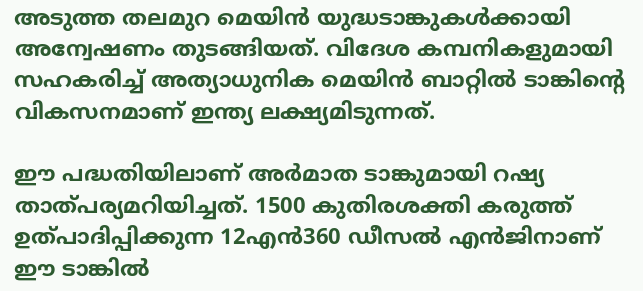അടുത്ത തലമുറ മെയിൻ യുദ്ധടാങ്കുകൾക്കായി അന്വേഷണം തുടങ്ങിയത്. വിദേശ കമ്പനികളുമായി സഹകരിച്ച് അത്യാധുനിക മെയിൻ ബാറ്റിൽ ടാങ്കിന്റെ വികസനമാണ് ഇന്ത്യ ലക്ഷ്യമിടുന്നത്.

ഈ പദ്ധതിയിലാണ് അർമാത ടാങ്കുമായി റഷ്യ താത്പര്യമറിയിച്ചത്. 1500 കുതിരശക്തി കരുത്ത് ഉത്പാദിപ്പിക്കുന്ന 12എൻ360 ഡീസൽ എൻജിനാണ് ഈ ടാങ്കിൽ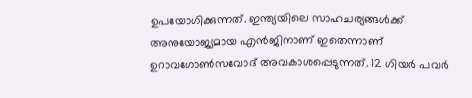ഉപയോഗിക്കുന്നത്. ഇന്ത്യയിലെ സാഹചര്യങ്ങൾക്ക് അനുയോജ്യമായ എൻജിനാണ് ഇതെന്നാണ് ഉറാവഗോൺസവോദ് അവകാശപ്പെടുന്നത്. 12 ഗിയർ പവർ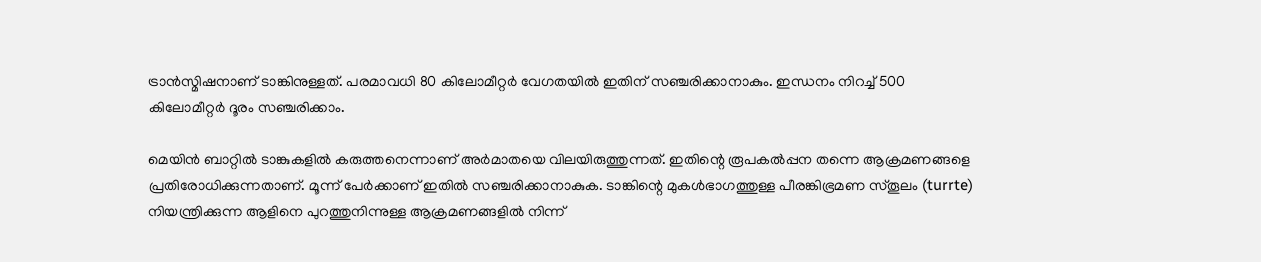ട്രാൻസ്മിഷനാണ് ടാങ്കിനുള്ളത്. പരമാവധി 80 കിലോമീറ്റർ വേഗതയിൽ ഇതിന് സഞ്ചരിക്കാനാകും. ഇന്ധനം നിറച്ച് 500 കിലോമീറ്റർ ദൂരം സഞ്ചരിക്കാം.

മെയിൻ ബാറ്റിൽ ടാങ്കുകളിൽ കരുത്തനെന്നാണ് അർമാതയെ വിലയിരുത്തുന്നത്. ഇതിന്റെ രൂപകൽപ്പന തന്നെ ആക്രമണങ്ങളെ പ്രതിരോധിക്കുന്നതാണ്. മൂന്ന് പേർക്കാണ് ഇതിൽ സഞ്ചരിക്കാനാകുക. ടാങ്കിന്റെ മുകൾഭാഗത്തുള്ള പീരങ്കിഭ്രമണ സ്തൂലം (turrte) നിയന്ത്രിക്കുന്ന ആളിനെ പുറത്തുനിന്നുള്ള ആക്രമണങ്ങളിൽ നിന്ന്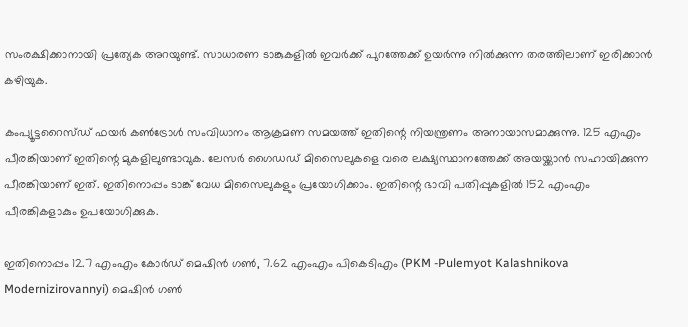സംരക്ഷിക്കാനായി പ്രത്യേക അറയുണ്ട്. സാധാരണ ടാങ്കുകളിൽ ഇവർക്ക് പുറത്തേക്ക് ഉയർന്നു നിൽക്കുന്ന തരത്തിലാണ് ഇരിക്കാൻ കഴിയുക.

കംപ്യൂട്ടറൈസ്ഡ് ഫയർ കൺട്രോൾ സംവിധാനം ആക്രമണ സമയത്ത് ഇതിന്റെ നിയന്ത്രണം അനായാസമാക്കുന്നു. 125 എഎം പീരങ്കിയാണ് ഇതിന്റെ മുകളിലുണ്ടാവുക. ലേസർ ഗൈഡഡ് മിസൈലുകളെ വരെ ലക്ഷ്യസ്ഥാനത്തേക്ക് അയയ്ക്കാൻ സഹായിക്കുന്ന പീരങ്കിയാണ് ഇത്. ഇതിനൊപ്പം ടാങ്ക് വേധ മിസൈലുകളും പ്രയോഗിക്കാം. ഇതിന്റെ ഭാവി പതിപ്പുകളിൽ 152 എംഎം പീരങ്കികളാകും ഉപയോഗിക്കുക.

ഇതിനൊപ്പം 12.7 എംഎം കോർഡ് മെഷിൻ ഗൺ, 7.62 എംഎം പികെടിഎം (PKM -Pulemyot Kalashnikova Modernizirovannyi) മെഷിൻ ഗൺ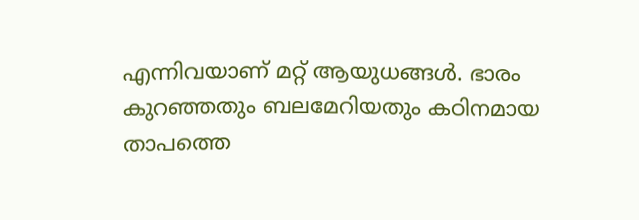എന്നിവയാണ് മറ്റ് ആയുധങ്ങൾ. ഭാരം കുറഞ്ഞതും ബലമേറിയതും കഠിനമായ താപത്തെ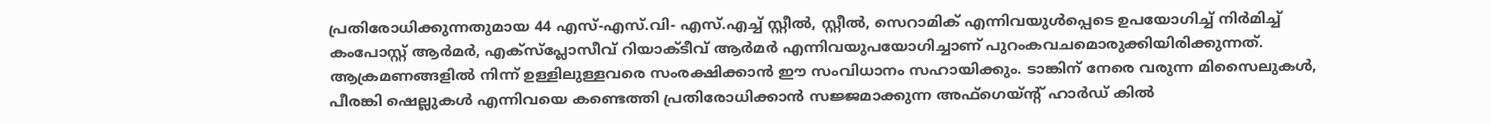പ്രതിരോധിക്കുന്നതുമായ 44 എസ്-എസ്.വി- എസ്.എച്ച് സ്റ്റീൽ, സ്റ്റീൽ, സെറാമിക് എന്നിവയുൾപ്പെടെ ഉപയോഗിച്ച് നിർമിച്ച് കംപോസ്റ്റ് ആർമർ, എക്‌സ്‌പ്ലോസീവ് റിയാക്ടീവ് ആർമർ എന്നിവയുപയോഗിച്ചാണ് പുറംകവചമൊരുക്കിയിരിക്കുന്നത്. ആക്രമണങ്ങളിൽ നിന്ന് ഉള്ളിലുള്ളവരെ സംരക്ഷിക്കാൻ ഈ സംവിധാനം സഹായിക്കും. ടാങ്കിന് നേരെ വരുന്ന മിസൈലുകൾ, പീരങ്കി ഷെല്ലുകൾ എന്നിവയെ കണ്ടെത്തി പ്രതിരോധിക്കാൻ സജ്ജമാക്കുന്ന അഫ്‌ഗെയ്ന്റ് ഹാർഡ് കിൽ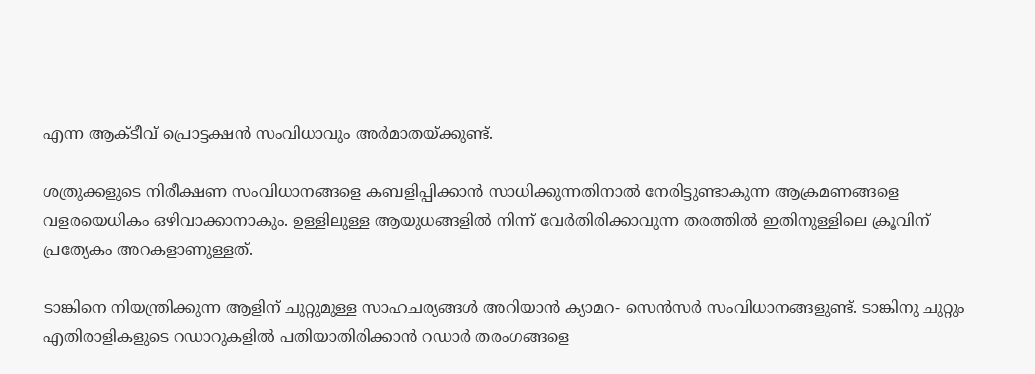എന്ന ആക്ടീവ് പ്രൊട്ടക്ഷൻ സംവിധാവും അർമാതയ്ക്കുണ്ട്.

ശത്രുക്കളുടെ നിരീക്ഷണ സംവിധാനങ്ങളെ കബളിപ്പിക്കാൻ സാധിക്കുന്നതിനാൽ നേരിട്ടുണ്ടാകുന്ന ആക്രമണങ്ങളെ വളരയെധികം ഒഴിവാക്കാനാകും. ഉള്ളിലുള്ള ആയുധങ്ങളിൽ നിന്ന് വേർതിരിക്കാവുന്ന തരത്തിൽ ഇതിനുള്ളിലെ ക്രൂവിന് പ്രത്യേകം അറകളാണുള്ളത്.

ടാങ്കിനെ നിയന്ത്രിക്കുന്ന ആളിന് ചുറ്റുമുള്ള സാഹചര്യങ്ങൾ അറിയാൻ ക്യാമറ- സെൻസർ സംവിധാനങ്ങളുണ്ട്. ടാങ്കിനു ചുറ്റും എതിരാളികളുടെ റഡാറുകളിൽ പതിയാതിരിക്കാൻ റഡാർ തരംഗങ്ങളെ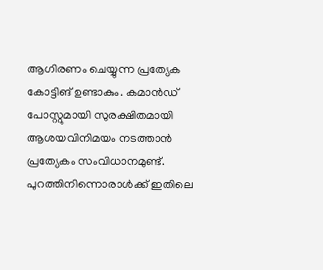ആഗിരണം ചെയ്യുന്ന പ്രത്യേക കോട്ടിങ് ഉണ്ടാകും. കമാൻഡ് പോസ്റ്റുമായി സുരക്ഷിതമായി ആശയവിനിമയം നടത്താൻ പ്രത്യേകം സംവിധാനമുണ്ട്. പുറത്തിനിന്നൊരാൾക്ക് ഇതിലെ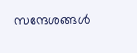സന്ദേശങ്ങൾ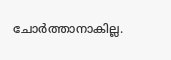ചോർത്താനാകില്ല.